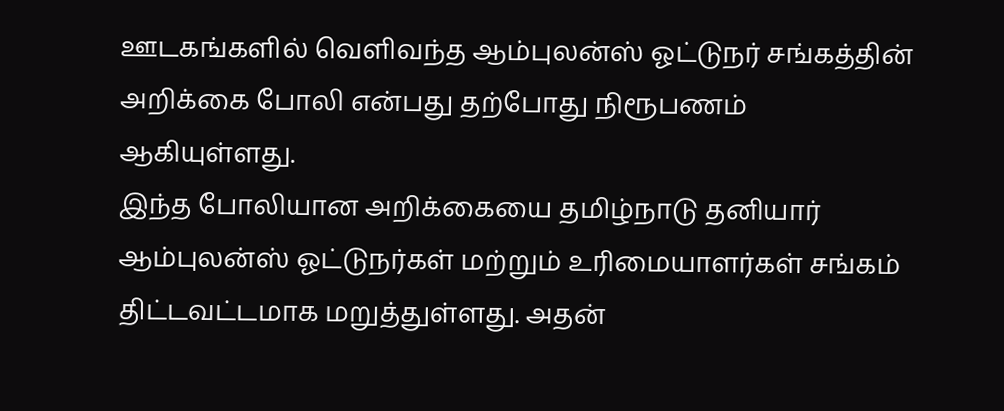ஊடகங்களில் வெளிவந்த ஆம்புலன்ஸ் ஓட்டுநர் சங்கத்தின் அறிக்கை போலி என்பது தற்போது நிரூபணம் ஆகியுள்ளது.
இந்த போலியான அறிக்கையை தமிழ்நாடு தனியார் ஆம்புலன்ஸ் ஓட்டுநர்கள் மற்றும் உரிமையாளர்கள் சங்கம் திட்டவட்டமாக மறுத்துள்ளது. அதன்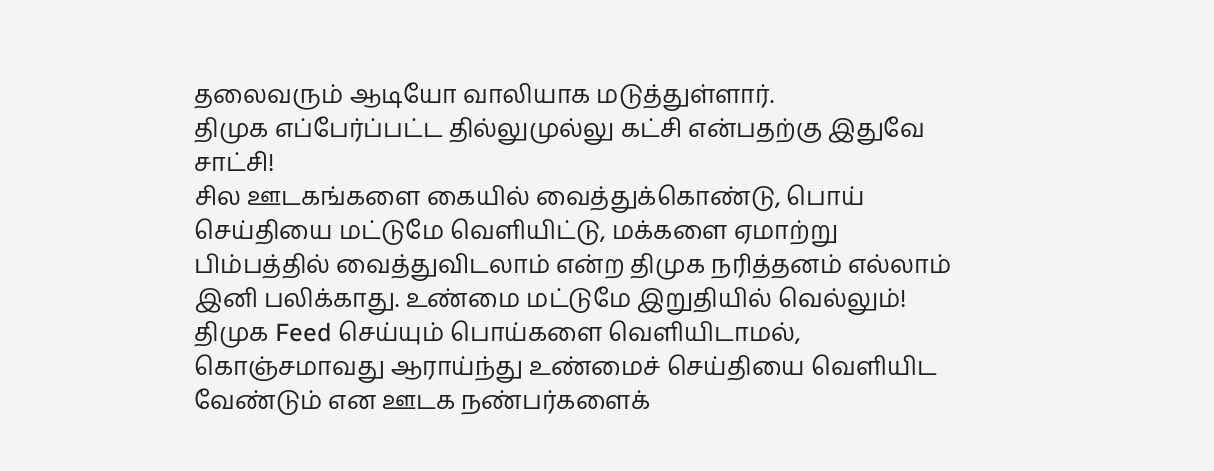தலைவரும் ஆடியோ வாலியாக மடுத்துள்ளார்.
திமுக எப்பேர்ப்பட்ட தில்லுமுல்லு கட்சி என்பதற்கு இதுவே சாட்சி!
சில ஊடகங்களை கையில் வைத்துக்கொண்டு, பொய் செய்தியை மட்டுமே வெளியிட்டு, மக்களை ஏமாற்று பிம்பத்தில் வைத்துவிடலாம் என்ற திமுக நரித்தனம் எல்லாம் இனி பலிக்காது. உண்மை மட்டுமே இறுதியில் வெல்லும்!
திமுக Feed செய்யும் பொய்களை வெளியிடாமல், கொஞ்சமாவது ஆராய்ந்து உண்மைச் செய்தியை வெளியிட வேண்டும் என ஊடக நண்பர்களைக்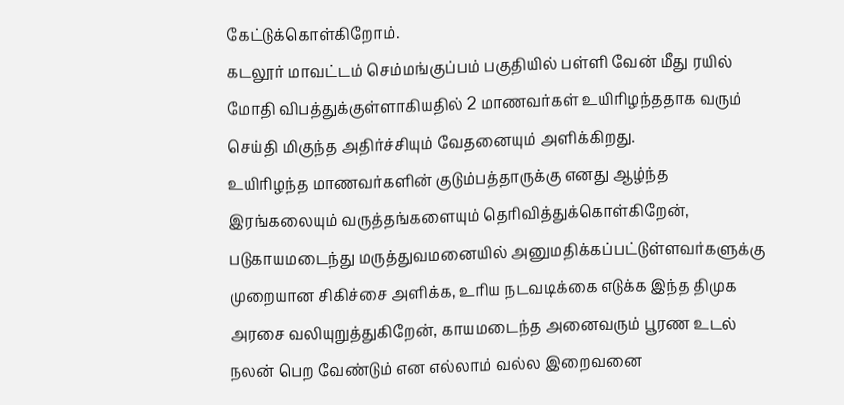கேட்டுக்கொள்கிறோம்.
கடலூர் மாவட்டம் செம்மங்குப்பம் பகுதியில் பள்ளி வேன் மீது ரயில் மோதி விபத்துக்குள்ளாகியதில் 2 மாணவர்கள் உயிரிழந்ததாக வரும் செய்தி மிகுந்த அதிர்ச்சியும் வேதனையும் அளிக்கிறது.
உயிரிழந்த மாணவர்களின் குடும்பத்தாருக்கு எனது ஆழ்ந்த இரங்கலையும் வருத்தங்களையும் தெரிவித்துக்கொள்கிறேன், படுகாயமடைந்து மருத்துவமனையில் அனுமதிக்கப்பட்டுள்ளவர்களுக்கு முறையான சிகிச்சை அளிக்க, உரிய நடவடிக்கை எடுக்க இந்த திமுக அரசை வலியுறுத்துகிறேன், காயமடைந்த அனைவரும் பூரண உடல் நலன் பெற வேண்டும் என எல்லாம் வல்ல இறைவனை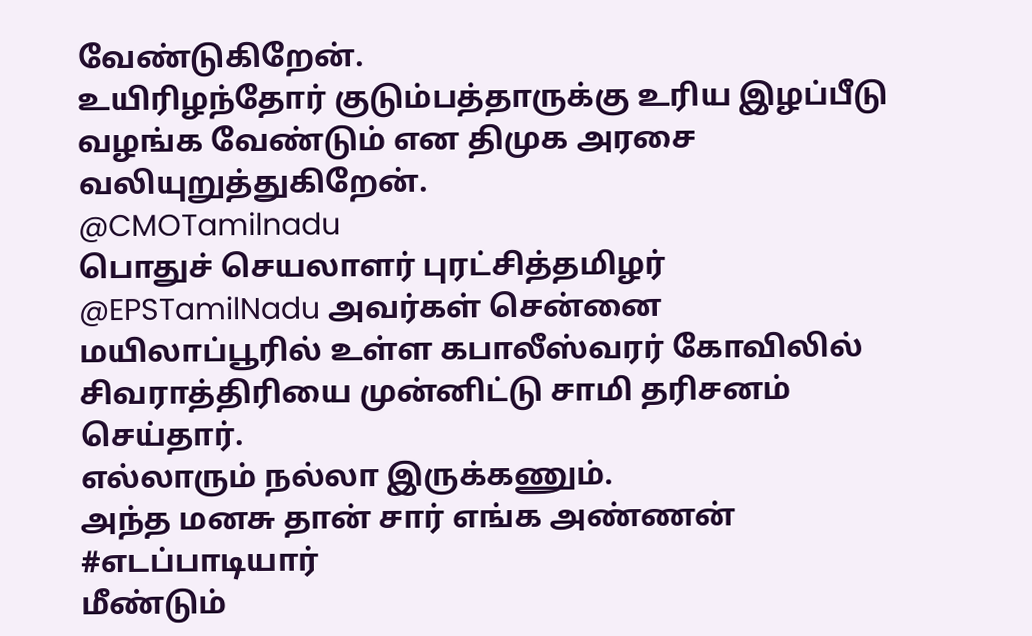வேண்டுகிறேன்.
உயிரிழந்தோர் குடும்பத்தாருக்கு உரிய இழப்பீடு வழங்க வேண்டும் என திமுக அரசை வலியுறுத்துகிறேன்.
@CMOTamilnadu
பொதுச் செயலாளர் புரட்சித்தமிழர் @EPSTamilNadu அவர்கள் சென்னை மயிலாப்பூரில் உள்ள கபாலீஸ்வரர் கோவிலில் சிவராத்திரியை முன்னிட்டு சாமி தரிசனம் செய்தார்.
எல்லாரும் நல்லா இருக்கணும்.
அந்த மனசு தான் சார் எங்க அண்ணன் #எடப்பாடியார்
மீண்டும்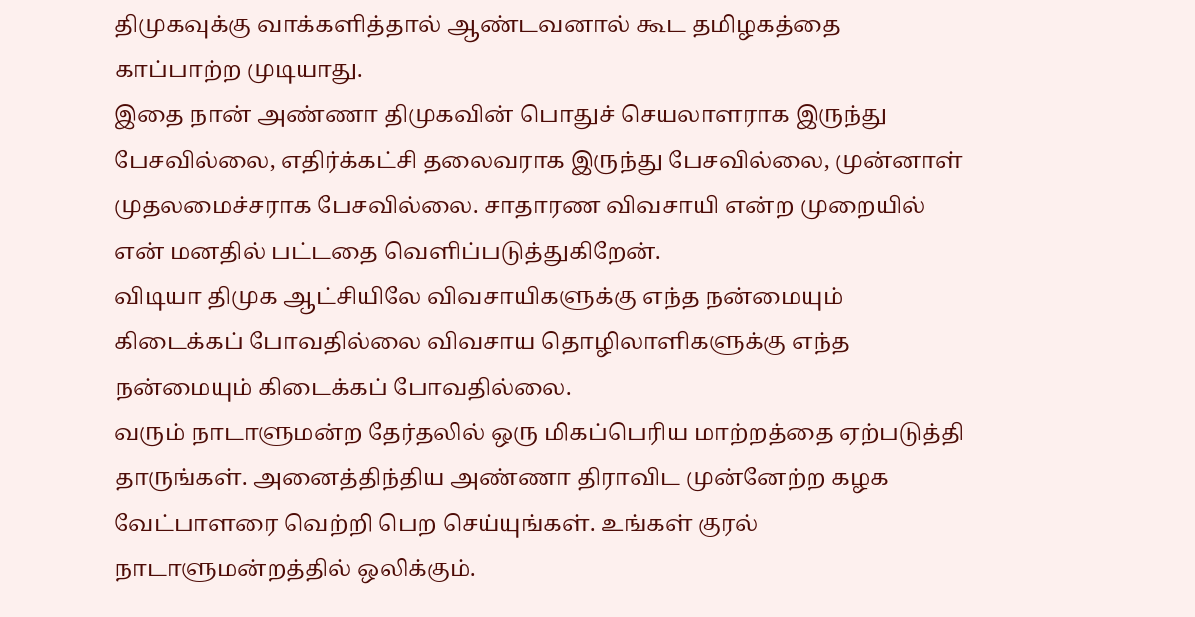திமுகவுக்கு வாக்களித்தால் ஆண்டவனால் கூட தமிழகத்தை காப்பாற்ற முடியாது.
இதை நான் அண்ணா திமுகவின் பொதுச் செயலாளராக இருந்து பேசவில்லை, எதிர்க்கட்சி தலைவராக இருந்து பேசவில்லை, முன்னாள் முதலமைச்சராக பேசவில்லை. சாதாரண விவசாயி என்ற முறையில் என் மனதில் பட்டதை வெளிப்படுத்துகிறேன்.
விடியா திமுக ஆட்சியிலே விவசாயிகளுக்கு எந்த நன்மையும் கிடைக்கப் போவதில்லை விவசாய தொழிலாளிகளுக்கு எந்த நன்மையும் கிடைக்கப் போவதில்லை.
வரும் நாடாளுமன்ற தேர்தலில் ஒரு மிகப்பெரிய மாற்றத்தை ஏற்படுத்தி தாருங்கள். அனைத்திந்திய அண்ணா திராவிட முன்னேற்ற கழக வேட்பாளரை வெற்றி பெற செய்யுங்கள். உங்கள் குரல் நாடாளுமன்றத்தில் ஒலிக்கும்.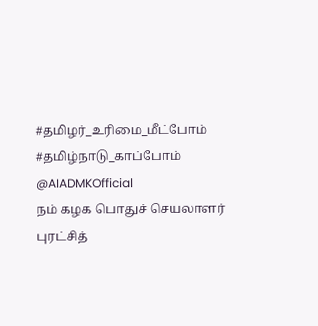#தமிழர்_உரிமை_மீட்போம்
#தமிழ்நாடு_காப்போம்
@AIADMKOfficial
நம் கழக பொதுச் செயலாளர் புரட்சித்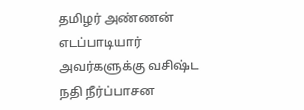தமிழர் அண்ணன் எடப்பாடியார் அவர்களுக்கு வசிஷ்ட நதி நீர்ப்பாசன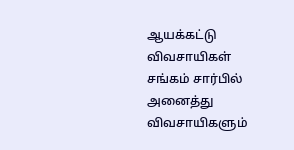ஆயக்கட்டு விவசாயிகள் சங்கம் சார்பில் அனைத்து விவசாயிகளும்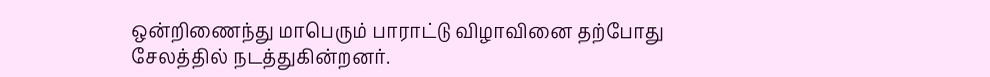ஒன்றிணைந்து மாபெரும் பாராட்டு விழாவினை தற்போது சேலத்தில் நடத்துகின்றனர்.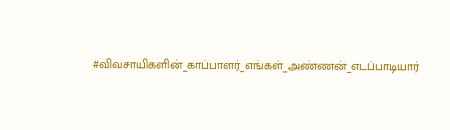#விவசாயிகளின்_காப்பாளர்_எங்கள்_அண்ணன்_எடப்பாடியார்